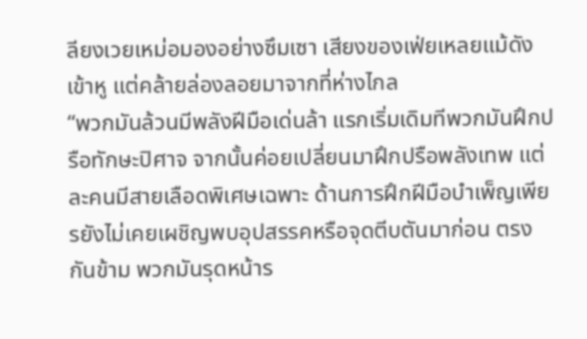ลียงเวยเหม่อมองอย่างซึมเซา เสียงของเฟ่ยเหลยแม้ดังเข้าหู แต่คล้ายล่องลอยมาจากที่ห่างไกล
“พวกมันล้วนมีพลังฝีมือเด่นล้า แรกเริ่มเดิมทีพวกมันฝึกปรือทักษะปิศาจ จากนั้นค่อยเปลี่ยนมาฝึกปรือพลังเทพ แต่ละคนมีสายเลือดพิเศษเฉพาะ ด้านการฝึกฝีมือบำเพ็ญเพียรยังไม่เคยเผชิญพบอุปสรรคหรือจุดตีบตันมาก่อน ตรงกันข้าม พวกมันรุดหน้าร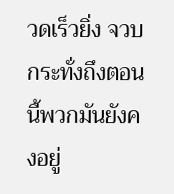วดเร็วยิ่ง จวบกระทั่งถึงตอนนี้พวกมันยังคงอยู่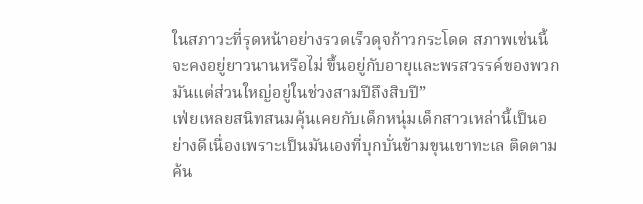ในสภาวะที่รุดหน้าอย่างรวดเร็วดุจก้าวกระโดด สภาพเช่นนี้จะคงอยู่ยาวนานหรือไม่ ขึ้นอยู่กับอายุและพรสวรรค์ของพวกมันแต่ส่วนใหญ่อยู่ในช่วงสามปีถึงสิบปี”
เฟ่ยเหลยสนิทสนมคุ้นเคยกับเด็กหนุ่มเด็กสาวเหล่านี้เป็นอย่างดีเนื่องเพราะเป็นมันเองที่บุกบั่นข้ามขุนเขาทะเล ติดตามค้น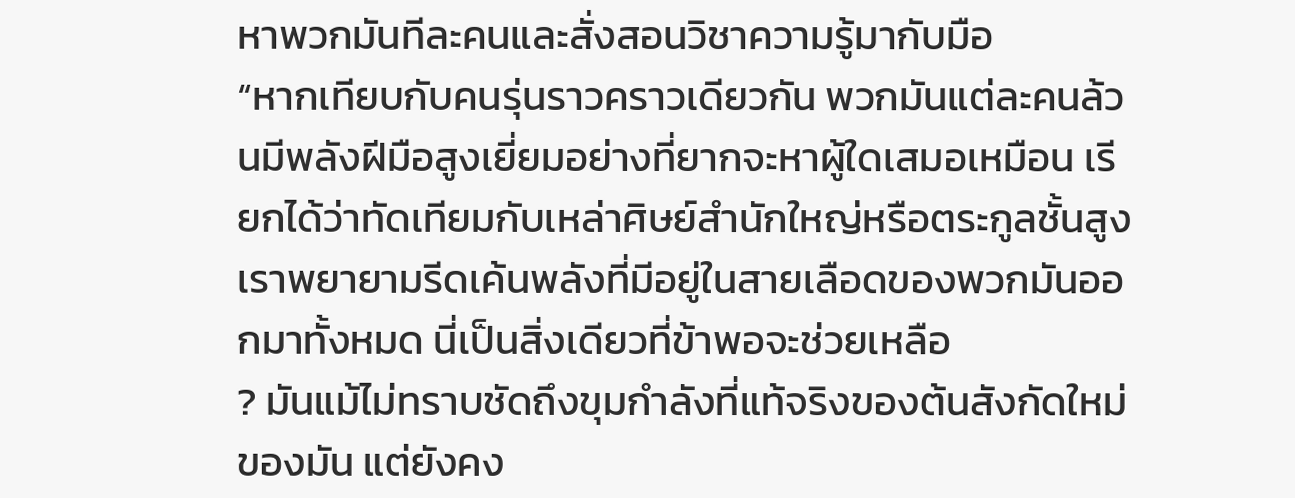หาพวกมันทีละคนและสั่งสอนวิชาความรู้มากับมือ
“หากเทียบกับคนรุ่นราวคราวเดียวกัน พวกมันแต่ละคนล้วนมีพลังฝีมือสูงเยี่ยมอย่างที่ยากจะหาผู้ใดเสมอเหมือน เรียกได้ว่าทัดเทียมกับเหล่าศิษย์สำนักใหญ่หรือตระกูลชั้นสูง เราพยายามรีดเค้นพลังที่มีอยู่ในสายเลือดของพวกมันออกมาทั้งหมด นี่เป็นสิ่งเดียวที่ข้าพอจะช่วยเหลือ
? มันแม้ไม่ทราบชัดถึงขุมกำลังที่แท้จริงของต้นสังกัดใหม่ของมัน แต่ยังคง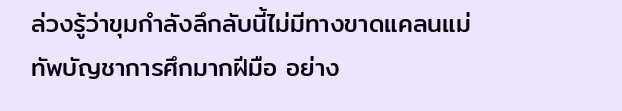ล่วงรู้ว่าขุมกำลังลึกลับนี้ไม่มีทางขาดแคลนแม่ทัพบัญชาการศึกมากฝีมือ อย่าง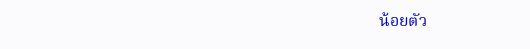น้อยตัว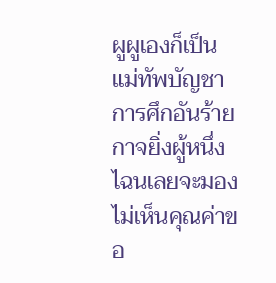ผูผูเองก็เป็นแม่ทัพบัญชาการศึกอันร้ายกาจยิ่งผู้หนึ่ง ไฉนเลยจะมองไม่เห็นคุณค่าขอ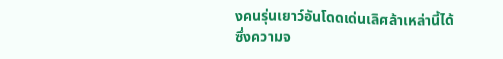งคนรุ่นเยาว์อันโดดเด่นเลิศล้าเหล่านี้ได้
ซึ่งความจ